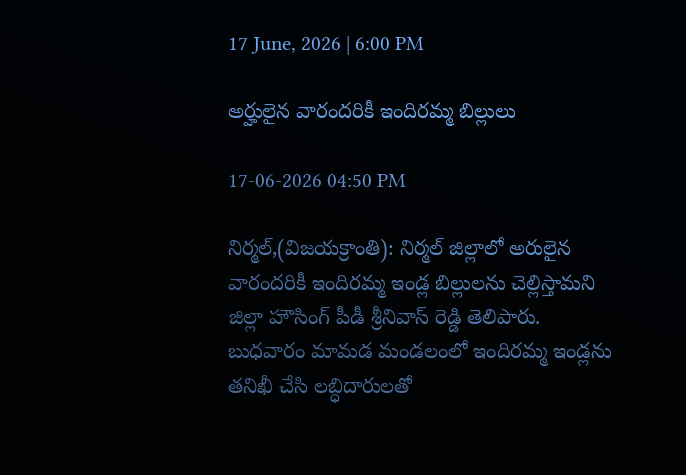17 June, 2026 | 6:00 PM

అర్హులైన వారందరికీ ఇందిరమ్మ బిల్లులు

17-06-2026 04:50 PM

నిర్మల్,(విజయక్రాంతి): నిర్మల్ జిల్లాలో అరులైన వారందరికీ ఇందిరమ్మ ఇండ్ల బిల్లులను చెల్లిస్తామని జిల్లా హౌసింగ్ పీడీ శ్రీనివాస్ రెడ్డి తెలిపారు. బుధవారం మామడ మండలంలో ఇందిరమ్మ ఇండ్లను తనిఖీ చేసి లబ్ధిదారులతో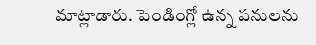మాట్లాడారు. పెండింగ్లో ఉన్న పనులను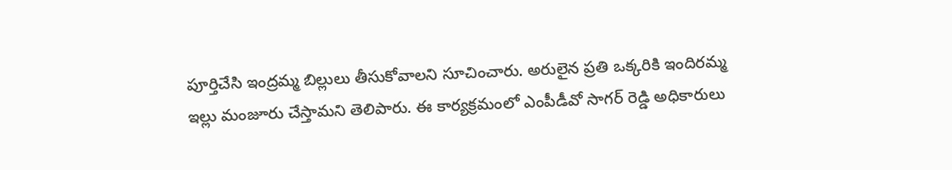పూర్తిచేసి ఇంద్రమ్మ బిల్లులు తీసుకోవాలని సూచించారు. అరులైన ప్రతి ఒక్కరికి ఇందిరమ్మ ఇల్లు మంజూరు చేస్తామని తెలిపారు. ఈ కార్యక్రమంలో ఎంపీడీవో సాగర్ రెడ్డి అధికారులు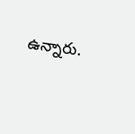ఉన్నారు.